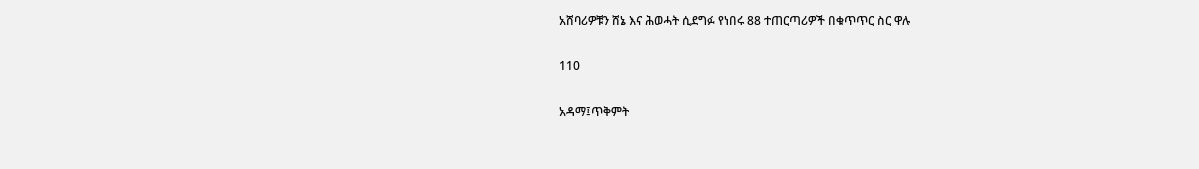አሸባሪዎቹን ሸኔ እና ሕወሓት ሲደግፉ የነበሩ 88 ተጠርጣሪዎች በቁጥጥር ስር ዋሉ

110

አዳማ፤ጥቅምት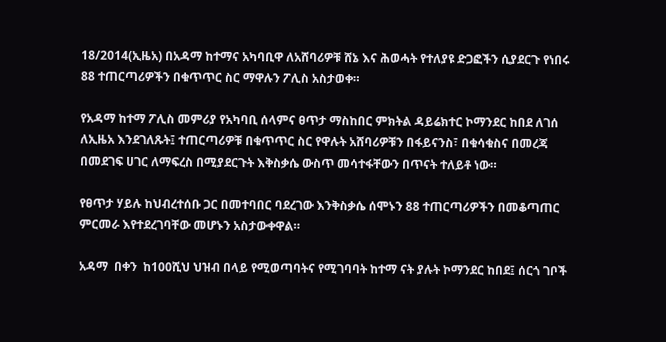18/2014(ኢዜአ) በአዳማ ከተማና አካባቢዋ ለአሸባሪዎቹ ሸኔ እና ሕወሓት የተለያዩ ድጋፎችን ሲያደርጉ የነበሩ 88 ተጠርጣሪዎችን በቁጥጥር ስር ማዋሉን ፖሊስ አስታወቀ።

የአዳማ ከተማ ፖሊስ መምሪያ የአካባቢ ሰላምና ፀጥታ ማስከበር ምክትል ዳይሬክተር ኮማንደር ከበደ ለገሰ ለኢዜአ እንደገለጹት፤ ተጠርጣሪዎቹ በቁጥጥር ስር የዋሉት አሸባሪዎቹን በፋይናንስ፣ በቁሳቁስና በመረጃ በመደገፍ ሀገር ለማፍረስ በሚያደርጉት እቅስቃሴ ውስጥ መሳተፋቸውን በጥናት ተለይቶ ነው።

የፀጥታ ሃይሉ ከህብረተሰቡ ጋር በመተባበር ባደረገው እንቅስቃሴ ሰሞኑን 88 ተጠርጣሪዎችን በመቆጣጠር ምርመራ እየተደረገባቸው መሆኑን አስታውቀዋል።

አዳማ  በቀን  ከ100ሺህ ህዝብ በላይ የሚወጣባትና የሚገባባት ከተማ ናት ያሉት ኮማንደር ከበደ፤ ሰርጎ ገቦች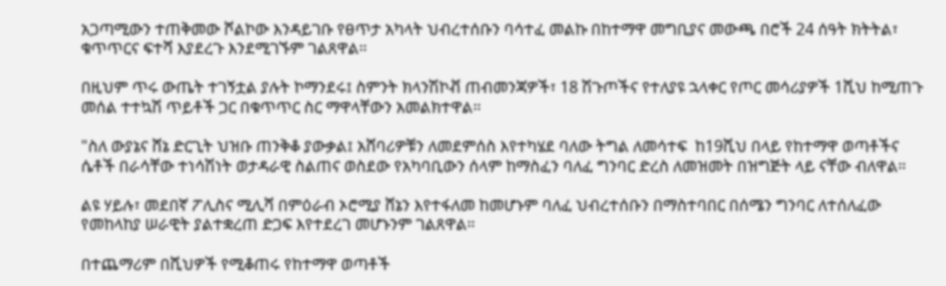አጋጣሚውን ተጠቅመው ሾልኮው እንዳይገቡ የፀጥታ አካላት ህብረተሰቡን ባሳተፈ መልኩ በከተማዋ መግቢያና መውጫ በሮች 24 ሰዓት ክትትል፣ ቁጥጥርና ፍተሻ እያደረጉ እንደሚገኙም ገልጸዋል።

በዚህም ጥሩ ውጤት ተገኝቷል ያሉት ኮማንደሩ፤ ስምንት ክላንሽኮቭ ጠብመንጃዎች፣ 18 ሽጉጦችና የተለያዩ ኋላቀር የጦር መሳሪያዎች 1ሺህ ከሚጠጉ መሰል ተተኳሽ ጥይቶች ጋር በቁጥጥር ስር ማዋላቸውን አመልክተዋል።

"ስለ ውያኔና ሸኔ ድርጊት ህዝቡ ጠንቅቆ ያውቃል፤ አሸባሪዎቹን ለመደምሰስ እየተካሄደ ባለው ትግል ለመሳተፍ  ከ19ሺህ በላይ የከተማዋ ወጣቶችና ሴቶች በራሳቸው ተነሳሽነት ወታዳራዊ ስልጠና ወስደው የአካባቢውን ሰላም ከማስፈን ባለፈ ግንባር ድረስ ለመዝመት በዝግጅት ላይ ናቸው ብለዋል።

ልዩ ሃይሉ፣ መደበኛ ፖሊስና ሚሊሻ በምዕራብ ኦሮሚያ ሸኔን እየተፋለመ ከመሆኑም ባለፈ ህብረተሰቡን በማስተባበር በሰሜን ግንባር ለተሰለፈው የመከላከያ ሠራዊት ያልተቋረጠ ድጋፍ እየተደረገ መሆኑንም ገልጸዋል።

በተጨማሪም በሺህዎች የሚቆጠሩ የከተማዋ ወጣቶች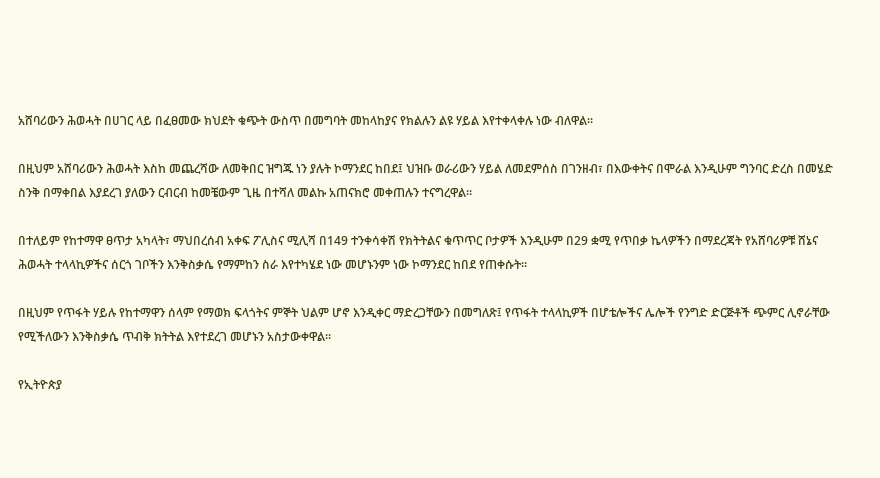አሸባሪውን ሕወሓት በሀገር ላይ በፈፀመው ክህደት ቁጭት ውስጥ በመግባት መከላከያና የክልሉን ልዩ ሃይል እየተቀላቀሉ ነው ብለዋል።

በዚህም አሸባሪውን ሕወሓት እስከ መጨረሻው ለመቅበር ዝግጁ ነን ያሉት ኮማንደር ከበደ፤ ህዝቡ ወራሪውን ሃይል ለመደምሰስ በገንዘብ፣ በእውቀትና በሞራል እንዲሁም ግንባር ድረስ በመሄድ ስንቅ በማቀበል እያደረገ ያለውን ርብርብ ከመቼውም ጊዜ በተሻለ መልኩ አጠናክሮ መቀጠሉን ተናግረዋል።

በተለይም የከተማዋ ፀጥታ አካላት፣ ማህበረሰብ አቀፍ ፖሊስና ሚሊሻ በ149 ተንቀሳቀሽ የክትትልና ቁጥጥር ቦታዎች እንዲሁም በ29 ቋሚ የጥበቃ ኬላዎችን በማደረጃት የአሸባሪዎቹ ሸኔና  ሕወሓት ተላላኪዎችና ሰርጎ ገቦችን እንቅስቃሴ የማምከን ስራ እየተካሄደ ነው መሆኑንም ነው ኮማንደር ከበደ የጠቀሱት።

በዚህም የጥፋት ሃይሉ የከተማዋን ሰላም የማወክ ፍላጎትና ምኞት ህልም ሆኖ እንዲቀር ማድረጋቸውን በመግለጽ፤ የጥፋት ተላላኪዎች በሆቴሎችና ሌሎች የንግድ ድርጅቶች ጭምር ሊኖራቸው የሚችለውን እንቅስቃሴ ጥብቅ ክትትል እየተደረገ መሆኑን አስታውቀዋል።

የኢትዮጵያ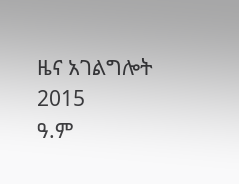ዜና አገልግሎት
2015
ዓ.ም